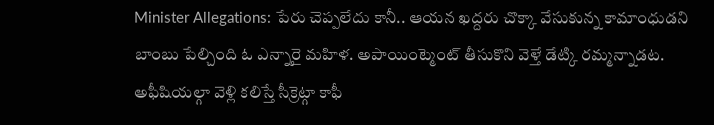Minister Allegations: పేరు చెప్పలేదు కానీ.. ఆయన ఖద్దరు చొక్కా వేసుకున్న కామాంధుడని బాంబు పేల్చింది ఓ ఎన్నారై మహిళ. అపాయింట్మెంట్ తీసుకొని వెళ్తే డేట్కి రమ్మన్నాడట. అఫీషియల్గా వెళ్లి కలిస్తే సీక్రెట్గా కాఫీ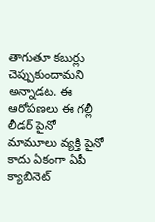తాగుతూ కబుర్లు చెప్పుకుందామని అన్నాడట. ఈ ఆరోపణలు ఈ గల్లీ లీడర్ పైనో మామూలు వ్యక్తి పైనో కాదు ఏకంగా ఏపీ క్యాబినెట్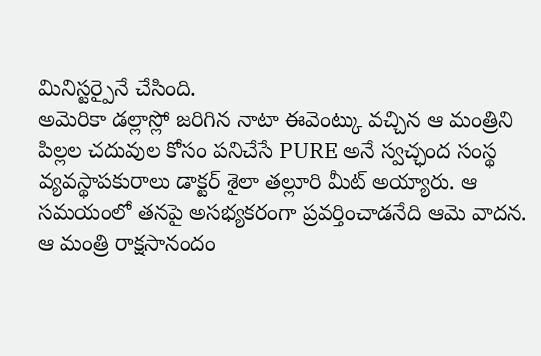మినిస్టర్పైనే చేసింది.
అమెరికా డల్లాస్లో జరిగిన నాటా ఈవెంట్కు వచ్చిన ఆ మంత్రిని పిల్లల చదువుల కోసం పనిచేసే PURE అనే స్వచ్ఛంద సంస్థ వ్యవస్థాపకురాలు డాక్టర్ శైలా తల్లూరి మీట్ అయ్యారు. ఆ సమయంలో తనపై అసభ్యకరంగా ప్రవర్తించాడనేది ఆమె వాదన. ఆ మంత్రి రాక్షసానందం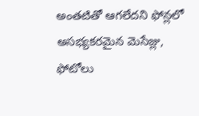అంతటితో ఆగలేదని ఫోన్లలో అసభ్యకరమైన మెసేజ్లు, ఫోటోలు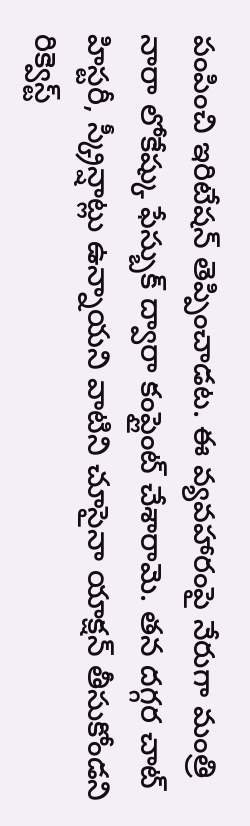పంపించి ఇరిటేషన్ తెప్పించాడట. ఈ వ్యవహారంపై నేరుగా మంత్రి నారా లోకేష్కు ఫేస్బుక్ ద్వారా కంప్లైంట్ చేశారామె. తన దగ్గర చాట్ హిస్టరీ, స్క్రీన్షాట్లు ఉన్నాయని వాటిని చూసైనా యాక్షన్ తీసుకోండని రిక్వెస్ట్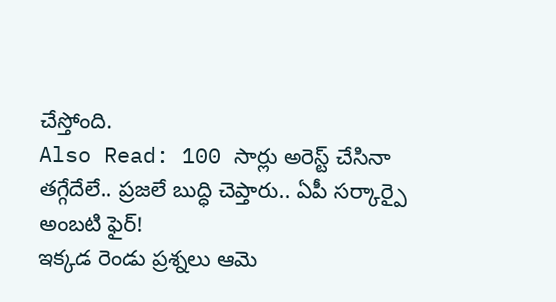చేస్తోంది.
Also Read: 100 సార్లు అరెస్ట్ చేసినా తగ్గేదేలే.. ప్రజలే బుద్ధి చెప్తారు.. ఏపీ సర్కార్పై అంబటి ఫైర్!
ఇక్కడ రెండు ప్రశ్నలు ఆమె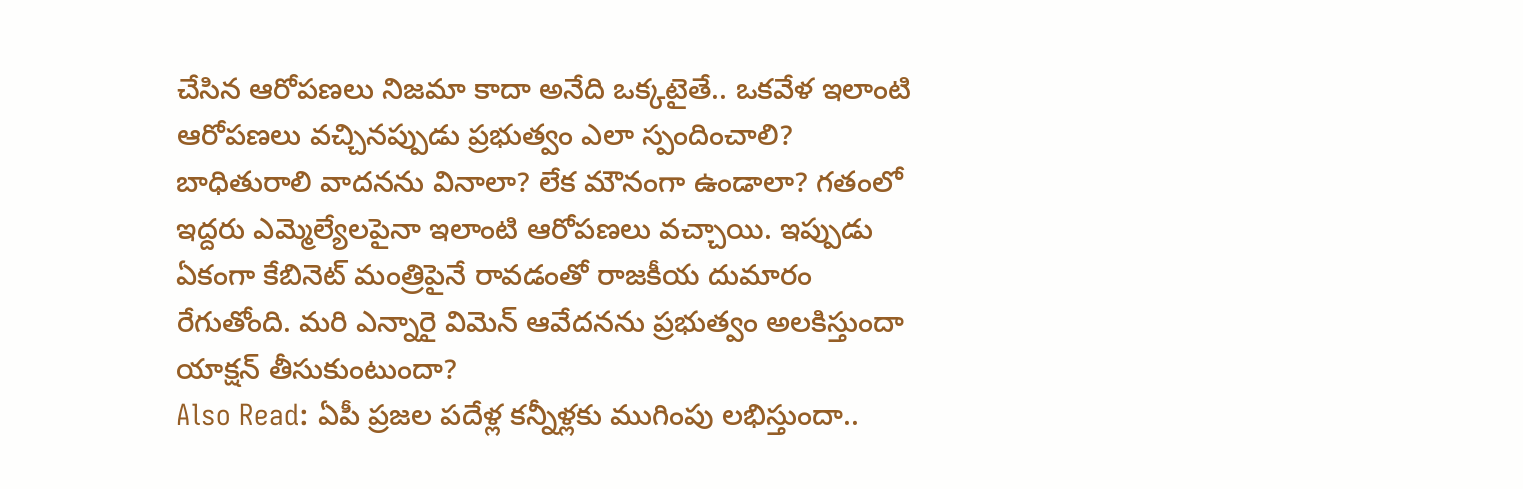చేసిన ఆరోపణలు నిజమా కాదా అనేది ఒక్కటైతే.. ఒకవేళ ఇలాంటి ఆరోపణలు వచ్చినప్పుడు ప్రభుత్వం ఎలా స్పందించాలి? బాధితురాలి వాదనను వినాలా? లేక మౌనంగా ఉండాలా? గతంలో ఇద్దరు ఎమ్మెల్యేలపైనా ఇలాంటి ఆరోపణలు వచ్చాయి. ఇప్పుడు ఏకంగా కేబినెట్ మంత్రిపైనే రావడంతో రాజకీయ దుమారం రేగుతోంది. మరి ఎన్నారై విమెన్ ఆవేదనను ప్రభుత్వం అలకిస్తుందా యాక్షన్ తీసుకుంటుందా?
Also Read: ఏపీ ప్రజల పదేళ్ల కన్నీళ్లకు ముగింపు లభిస్తుందా..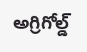అగ్రిగోల్డ్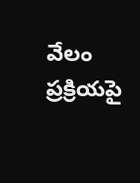వేలం ప్రక్రియపై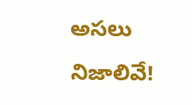అసలు నిజాలివే!